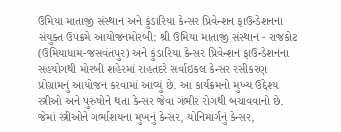ઉમિયા માતાજી સંસ્થાન અને કુંડારિયા કેન્સર પ્રિવેન્શન ફાઉન્ડેશનના સંયુક્ત ઉપક્રમે આયોજનમોરબી: શ્રી ઉમિયા માતાજી સંસ્થાન - રાજકોટ (ઉમિયાધામ-જસવંતપુર) અને કુંડારિયા કેન્સર પ્રિવેન્શન ફાઉન્ડેશનના સહયોગથી મોરબી શહેરમાં રાહતદરે સર્વાઇકલ કેન્સર રસીકરણ પ્રોગ્રામનું આયોજન કરવામાં આવ્યું છે. આ કાર્યક્રમનો મુખ્ય ઉદ્દેશ્ય સ્ત્રીઓ અને પુરુષોને થતા કેન્સર જેવા ગંભીર રોગથી બચાવવાનો છે. જેમાં સ્ત્રીઓને ગર્ભાશયના મુખનું કેન્સર, યોનિમાર્ગનું કેન્સર,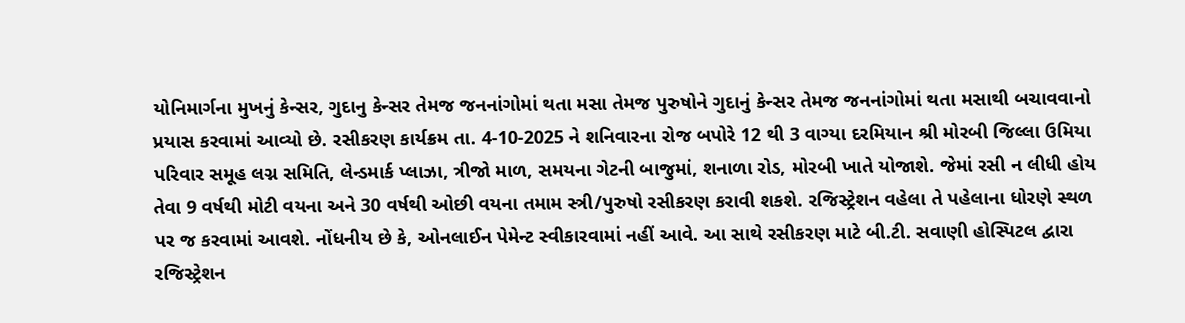યોનિમાર્ગના મુખનું કેન્સર, ગુદાનુ કેન્સર તેમજ જનનાંગોમાં થતા મસા તેમજ પુરુષોને ગુદાનું કેન્સર તેમજ જનનાંગોમાં થતા મસાથી બચાવવાનો પ્રયાસ કરવામાં આવ્યો છે. રસીકરણ કાર્યક્રમ તા. 4-10-2025 ને શનિવારના રોજ બપોરે 12 થી 3 વાગ્યા દરમિયાન શ્રી મોરબી જિલ્લા ઉમિયા પરિવાર સમૂહ લગ્ન સમિતિ, લેન્ડમાર્ક પ્લાઝા, ત્રીજો માળ, સમયના ગેટની બાજુમાં, શનાળા રોડ, મોરબી ખાતે યોજાશે. જેમાં રસી ન લીધી હોય તેવા 9 વર્ષથી મોટી વયના અને 30 વર્ષથી ઓછી વયના તમામ સ્ત્રી/પુરુષો રસીકરણ કરાવી શકશે. રજિસ્ટ્રેશન વહેલા તે પહેલાના ધોરણે સ્થળ પર જ કરવામાં આવશે. નોંધનીય છે કે, ઓનલાઈન પેમેન્ટ સ્વીકારવામાં નહીં આવે. આ સાથે રસીકરણ માટે બી.ટી. સવાણી હોસ્પિટલ દ્વારા રજિસ્ટ્રેશન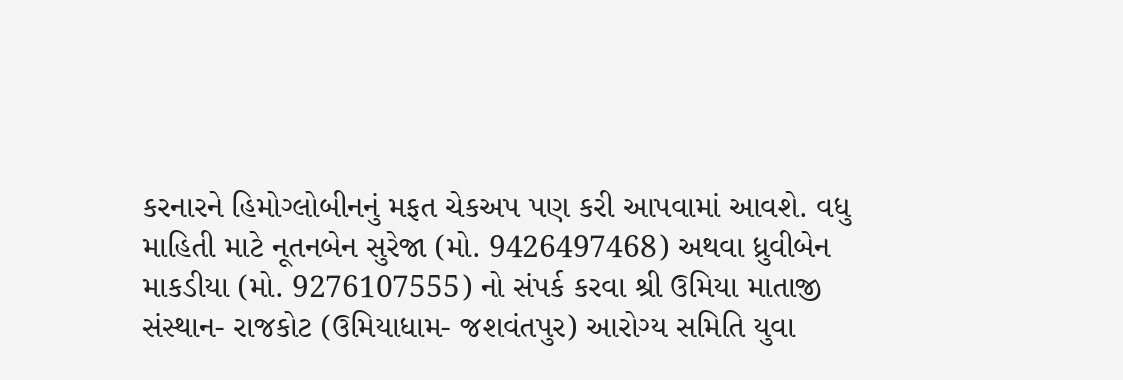કરનારને હિમોગ્લોબીનનું મફત ચેકઅપ પણ કરી આપવામાં આવશે. વધુ માહિતી માટે નૂતનબેન સુરેજા (મો. 9426497468) અથવા ધ્રુવીબેન માકડીયા (મો. 9276107555) નો સંપર્ક કરવા શ્રી ઉમિયા માતાજી સંસ્થાન- રાજકોટ (ઉમિયાધામ- જશવંતપુર) આરોગ્ય સમિતિ યુવા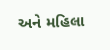અને મહિલા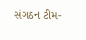સંગઠન ટીમ-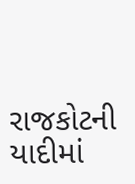રાજકોટની યાદીમાં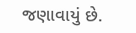જણાવાયું છે.